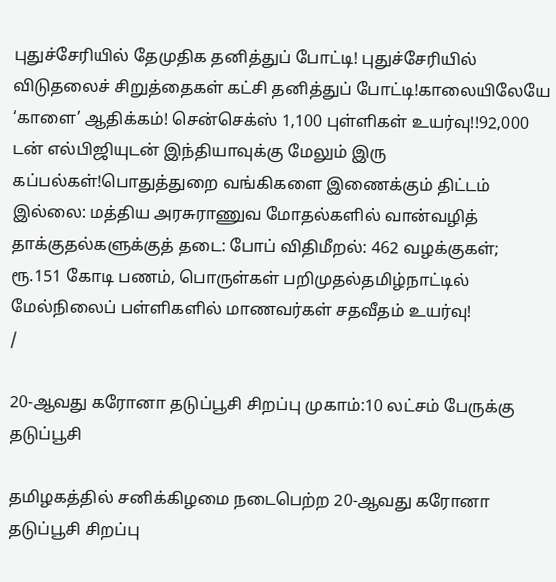புதுச்சேரியில் தேமுதிக தனித்துப் போட்டி! புதுச்சேரியில் விடுதலைச் சிறுத்தைகள் கட்சி தனித்துப் போட்டி!காலையிலேயே ‘காளை’ ஆதிக்கம்! சென்செக்ஸ் 1,100 புள்ளிகள் உயர்வு!!92,000 டன் எல்பிஜியுடன் இந்தியாவுக்கு மேலும் இரு கப்பல்கள்!பொதுத்துறை வங்கிகளை இணைக்கும் திட்டம் இல்லை: மத்திய அரசுராணுவ மோதல்களில் வான்வழித் தாக்குதல்களுக்குத் தடை: போப் விதிமீறல்: 462 வழக்குகள்; ரூ.151 கோடி பணம், பொருள்கள் பறிமுதல்தமிழ்நாட்டில் மேல்நிலைப் பள்ளிகளில் மாணவர்கள் சதவீதம் உயர்வு!
/

20-ஆவது கரோனா தடுப்பூசி சிறப்பு முகாம்:10 லட்சம் பேருக்கு தடுப்பூசி

தமிழகத்தில் சனிக்கிழமை நடைபெற்ற 20-ஆவது கரோனா தடுப்பூசி சிறப்பு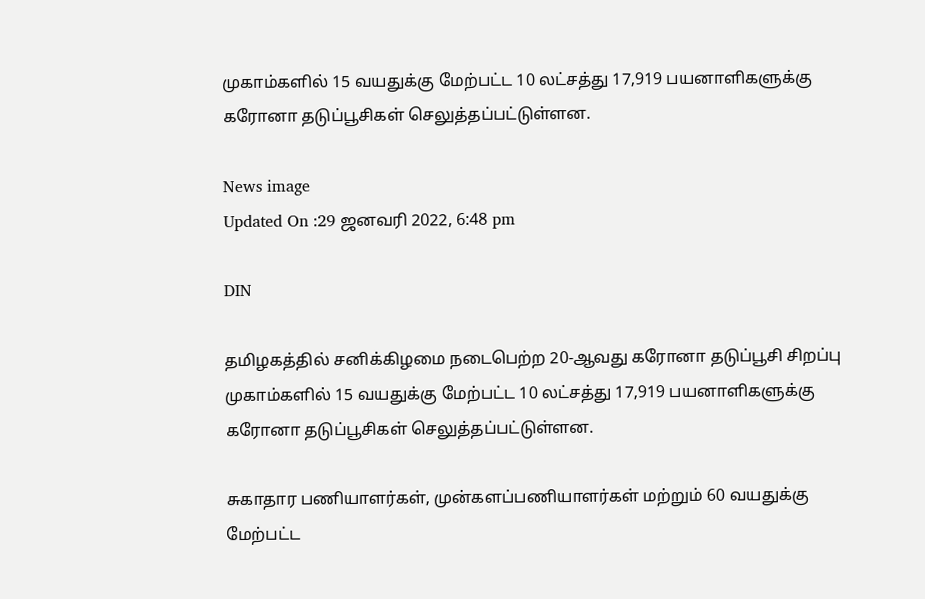முகாம்களில் 15 வயதுக்கு மேற்பட்ட 10 லட்சத்து 17,919 பயனாளிகளுக்கு கரோனா தடுப்பூசிகள் செலுத்தப்பட்டுள்ளன.

News image
Updated On :29 ஜனவரி 2022, 6:48 pm

DIN

தமிழகத்தில் சனிக்கிழமை நடைபெற்ற 20-ஆவது கரோனா தடுப்பூசி சிறப்பு முகாம்களில் 15 வயதுக்கு மேற்பட்ட 10 லட்சத்து 17,919 பயனாளிகளுக்கு கரோனா தடுப்பூசிகள் செலுத்தப்பட்டுள்ளன.

சுகாதார பணியாளர்கள், முன்களப்பணியாளர்கள் மற்றும் 60 வயதுக்கு மேற்பட்ட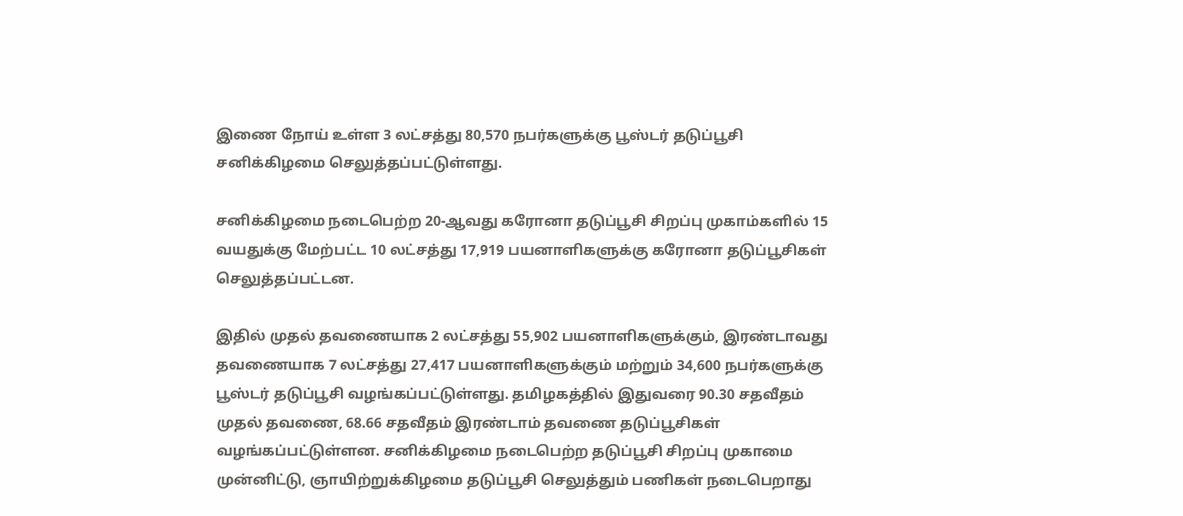இணை நோய் உள்ள 3 லட்சத்து 80,570 நபர்களுக்கு பூஸ்டர் தடுப்பூசி சனிக்கிழமை செலுத்தப்பட்டுள்ளது.

சனிக்கிழமை நடைபெற்ற 20-ஆவது கரோனா தடுப்பூசி சிறப்பு முகாம்களில் 15 வயதுக்கு மேற்பட்ட 10 லட்சத்து 17,919 பயனாளிகளுக்கு கரோனா தடுப்பூசிகள் செலுத்தப்பட்டன.

இதில் முதல் தவணையாக 2 லட்சத்து 55,902 பயனாளிகளுக்கும், இரண்டாவது தவணையாக 7 லட்சத்து 27,417 பயனாளிகளுக்கும் மற்றும் 34,600 நபர்களுக்கு பூஸ்டர் தடுப்பூசி வழங்கப்பட்டுள்ளது. தமிழகத்தில் இதுவரை 90.30 சதவீதம் முதல் தவணை, 68.66 சதவீதம் இரண்டாம் தவணை தடுப்பூசிகள் வழங்கப்பட்டுள்ளன. சனிக்கிழமை நடைபெற்ற தடுப்பூசி சிறப்பு முகாமை முன்னிட்டு, ஞாயிற்றுக்கிழமை தடுப்பூசி செலுத்தும் பணிகள் நடைபெறாது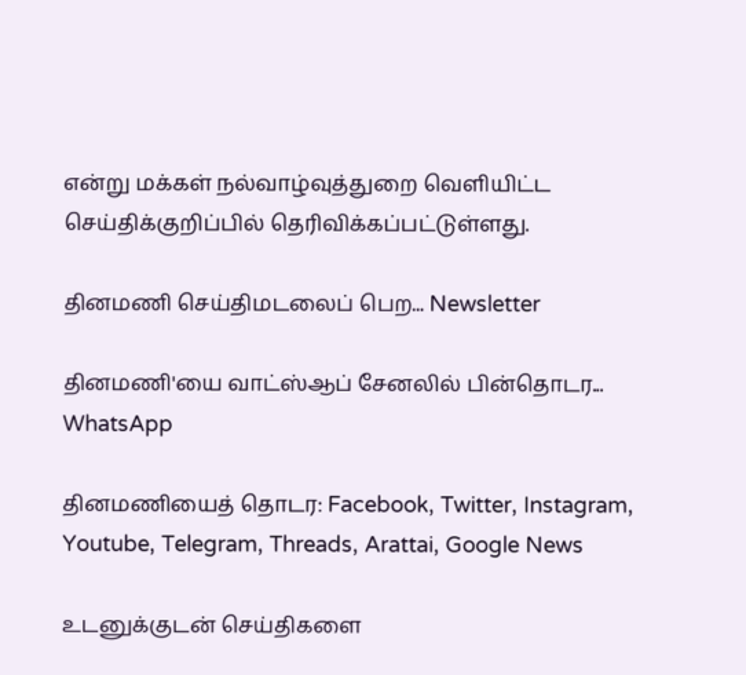என்று மக்கள் நல்வாழ்வுத்துறை வெளியிட்ட செய்திக்குறிப்பில் தெரிவிக்கப்பட்டுள்ளது.

தினமணி செய்திமடலைப் பெற... Newsletter

தினமணி'யை வாட்ஸ்ஆப் சேனலில் பின்தொடர... WhatsApp

தினமணியைத் தொடர: Facebook, Twitter, Instagram, Youtube, Telegram, Threads, Arattai, Google News

உடனுக்குடன் செய்திகளை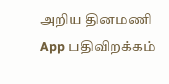அறிய தினமணி App பதிவிறக்கம்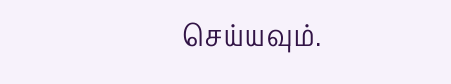செய்யவும்.